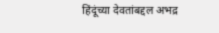हिंदूंच्या देवतांबद्दल अभद्र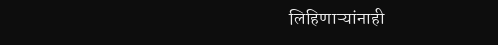लिहिणाऱ्यांनाही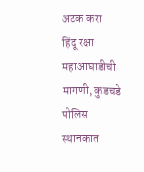अटक करा
हिंदू रक्षा महाआघाडीची मागणी, कुडचडे पोलिस स्थानकात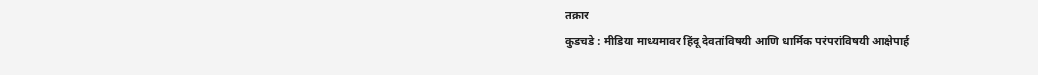तक्रार
कुडचडे : मीडिया माध्यमावर हिंदू देवतांविषयी आणि धार्मिक परंपरांविषयी आक्षेपार्ह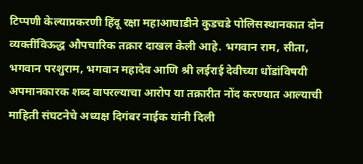टिप्पणी केल्याप्रकरणी हिंदू रक्षा महाआघाडीने कुडचडे पोलिसस्थानकात दोन व्यक्तींविऊद्ध औपचारिक तक्रार दाखल केली आहे. भगवान राम, सीता, भगवान परशुराम, भगवान महादेव आणि श्री लईराई देवीच्या धोंडांविषयी अपमानकारक शब्द वापरल्याचा आरोप या तक्रारीत नोंद करण्यात आल्याची माहिती संघटनेचे अध्यक्ष दिगंबर नाईक यांनी दिली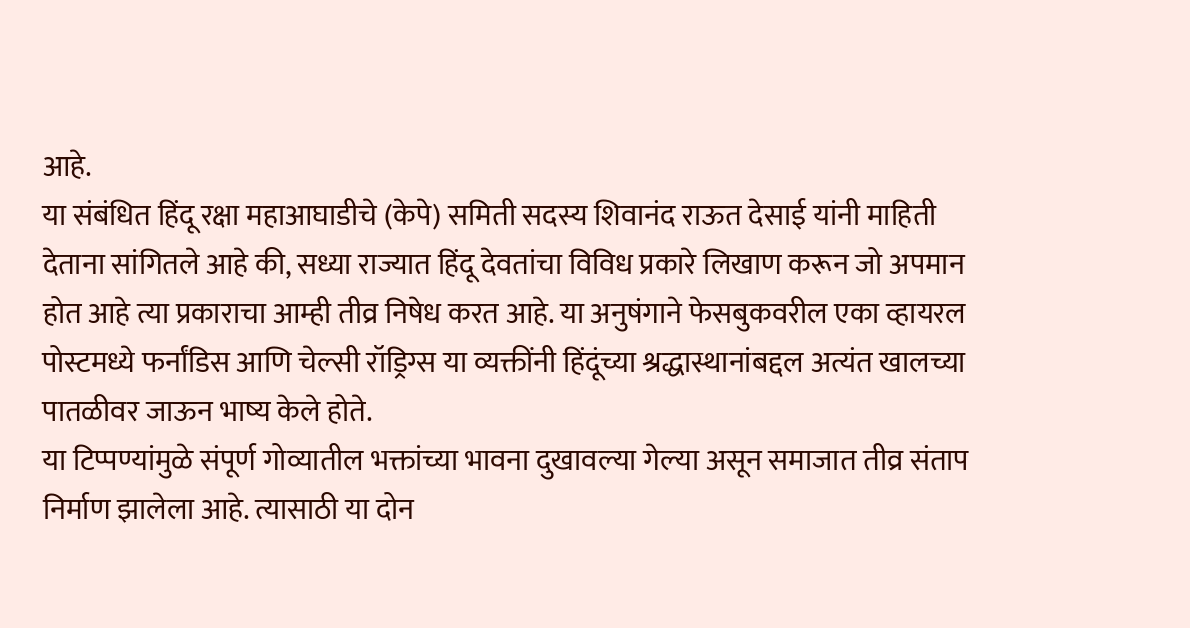आहे.
या संबंधित हिंदू रक्षा महाआघाडीचे (केपे) समिती सदस्य शिवानंद राऊत देसाई यांनी माहिती देताना सांगितले आहे की, सध्या राज्यात हिंदू देवतांचा विविध प्रकारे लिखाण करून जो अपमान होत आहे त्या प्रकाराचा आम्ही तीव्र निषेध करत आहे. या अनुषंगाने फेसबुकवरील एका व्हायरल पोस्टमध्ये फर्नांडिस आणि चेल्सी रॉड्रिग्स या व्यक्तींनी हिंदूंच्या श्रद्धास्थानांबद्दल अत्यंत खालच्या पातळीवर जाऊन भाष्य केले होते.
या टिप्पण्यांमुळे संपूर्ण गोव्यातील भक्तांच्या भावना दुखावल्या गेल्या असून समाजात तीव्र संताप निर्माण झालेला आहे. त्यासाठी या दोन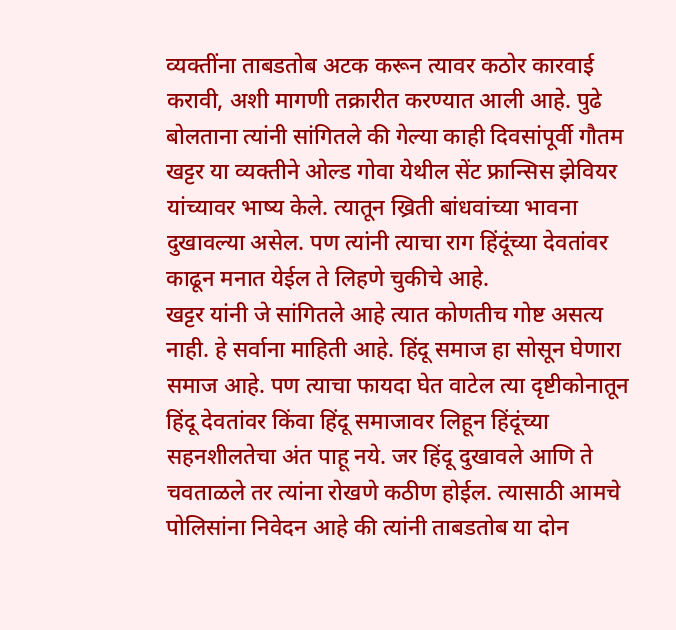व्यक्तींना ताबडतोब अटक करून त्यावर कठोर कारवाई करावी, अशी मागणी तक्रारीत करण्यात आली आहे. पुढे बोलताना त्यांनी सांगितले की गेल्या काही दिवसांपूर्वी गौतम खट्टर या व्यक्तीने ओल्ड गोवा येथील सेंट फ्रान्सिस झेवियर यांच्यावर भाष्य केले. त्यातून ख्रिती बांधवांच्या भावना दुखावल्या असेल. पण त्यांनी त्याचा राग हिंदूंच्या देवतांवर काढून मनात येईल ते लिहणे चुकीचे आहे.
खट्टर यांनी जे सांगितले आहे त्यात कोणतीच गोष्ट असत्य नाही. हे सर्वाना माहिती आहे. हिंदू समाज हा सोसून घेणारा समाज आहे. पण त्याचा फायदा घेत वाटेल त्या दृष्टीकोनातून हिंदू देवतांवर किंवा हिंदू समाजावर लिहून हिंदूंच्या सहनशीलतेचा अंत पाहू नये. जर हिंदू दुखावले आणि ते चवताळले तर त्यांना रोखणे कठीण होईल. त्यासाठी आमचे पोलिसांना निवेदन आहे की त्यांनी ताबडतोब या दोन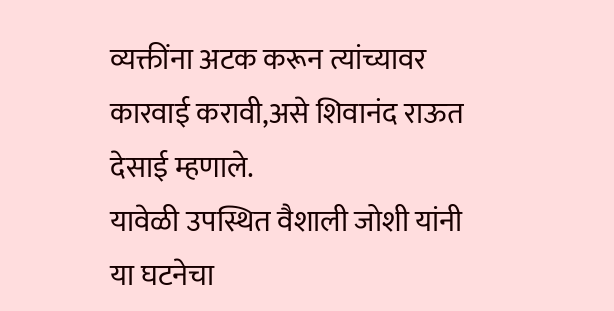व्यक्तींना अटक करून त्यांच्यावर कारवाई करावी,असे शिवानंद राऊत देसाई म्हणाले.
यावेळी उपस्थित वैशाली जोशी यांनी या घटनेचा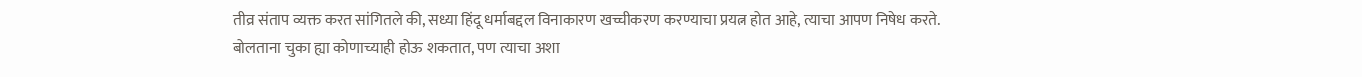तीव्र संताप व्यक्त करत सांगितले की, सध्या हिंदू धर्माबद्दल विनाकारण खच्चीकरण करण्याचा प्रयत्न होत आहे, त्याचा आपण निषेध करते. बोलताना चुका ह्या कोणाच्याही होऊ शकतात, पण त्याचा अशा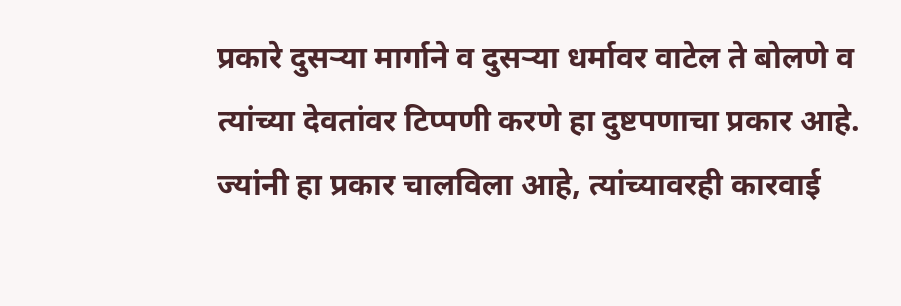प्रकारे दुसऱ्या मार्गाने व दुसऱ्या धर्मावर वाटेल ते बोलणे व त्यांच्या देवतांवर टिप्पणी करणे हा दुष्टपणाचा प्रकार आहे. ज्यांनी हा प्रकार चालविला आहे, त्यांच्यावरही कारवाई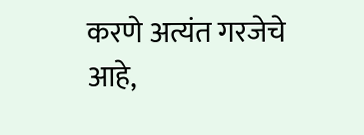करणे अत्यंत गरजेचे आहे,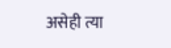असेही त्या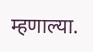म्हणाल्या.